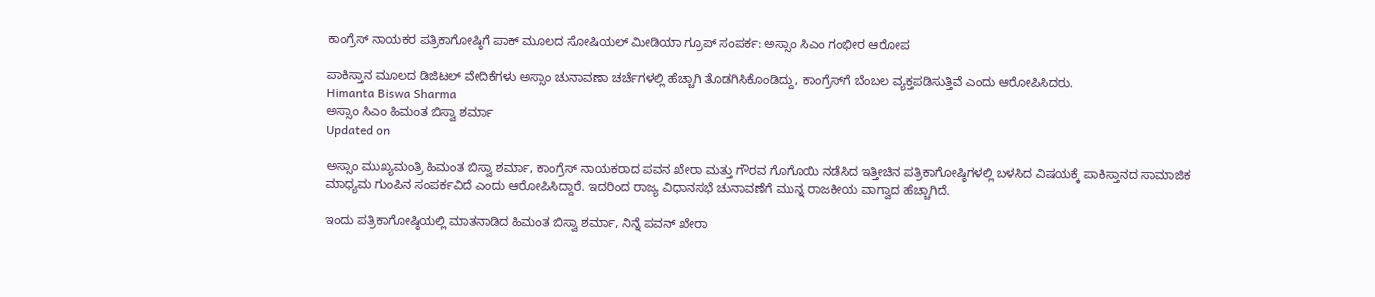ಕಾಂಗ್ರೆಸ್ ನಾಯಕರ ಪತ್ರಿಕಾಗೋಷ್ಠಿಗೆ ಪಾಕ್ ಮೂಲದ ಸೋಷಿಯಲ್ ಮೀಡಿಯಾ ಗ್ರೂಪ್ ಸಂಪರ್ಕ: ಅಸ್ಸಾಂ ಸಿಎಂ ಗಂಭೀರ ಆರೋಪ

ಪಾಕಿಸ್ತಾನ ಮೂಲದ ಡಿಜಿಟಲ್ ವೇದಿಕೆಗಳು ಅಸ್ಸಾಂ ಚುನಾವಣಾ ಚರ್ಚೆಗಳಲ್ಲಿ ಹೆಚ್ಚಾಗಿ ತೊಡಗಿಸಿಕೊಂಡಿದ್ದು, ಕಾಂಗ್ರೆಸ್‌ಗೆ ಬೆಂಬಲ ವ್ಯಕ್ತಪಡಿಸುತ್ತಿವೆ ಎಂದು ಆರೋಪಿಸಿದರು.
Himanta Biswa Sharma
ಅಸ್ಸಾಂ ಸಿಎಂ ಹಿಮಂತ ಬಿಸ್ವಾ ಶರ್ಮಾ
Updated on

ಅಸ್ಸಾಂ ಮುಖ್ಯಮಂತ್ರಿ ಹಿಮಂತ ಬಿಸ್ವಾ ಶರ್ಮಾ, ಕಾಂಗ್ರೆಸ್ ನಾಯಕರಾದ ಪವನ ಖೇರಾ ಮತ್ತು ಗೌರವ ಗೊಗೊಯಿ ನಡೆಸಿದ ಇತ್ತೀಚಿನ ಪತ್ರಿಕಾಗೋಷ್ಠಿಗಳಲ್ಲಿ ಬಳಸಿದ ವಿಷಯಕ್ಕೆ ಪಾಕಿಸ್ತಾನದ ಸಾಮಾಜಿಕ ಮಾಧ್ಯಮ ಗುಂಪಿನ ಸಂಪರ್ಕವಿದೆ ಎಂದು ಆರೋಪಿಸಿದ್ದಾರೆ. ಇದರಿಂದ ರಾಜ್ಯ ವಿಧಾನಸಭೆ ಚುನಾವಣೆಗೆ ಮುನ್ನ ರಾಜಕೀಯ ವಾಗ್ವಾದ ಹೆಚ್ಚಾಗಿದೆ.

ಇಂದು ಪತ್ರಿಕಾಗೋಷ್ಠಿಯಲ್ಲಿ ಮಾತನಾಡಿದ ಹಿಮಂತ ಬಿಸ್ವಾ ಶರ್ಮಾ, ನಿನ್ನೆ ಪವನ್ ಖೇರಾ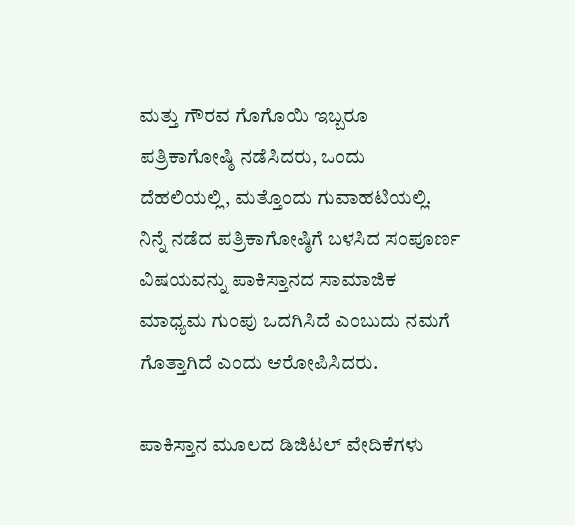ಮತ್ತು ಗೌರವ ಗೊಗೊಯಿ ಇಬ್ಬರೂ ಪತ್ರಿಕಾಗೋಷ್ಠಿ ನಡೆಸಿದರು, ಒಂದು ದೆಹಲಿಯಲ್ಲಿ, ಮತ್ತೊಂದು ಗುವಾಹಟಿಯಲ್ಲಿ. ನಿನ್ನೆ ನಡೆದ ಪತ್ರಿಕಾಗೋಷ್ಠಿಗೆ ಬಳಸಿದ ಸಂಪೂರ್ಣ ವಿಷಯವನ್ನು ಪಾಕಿಸ್ತಾನದ ಸಾಮಾಜಿಕ ಮಾಧ್ಯಮ ಗುಂಪು ಒದಗಿಸಿದೆ ಎಂಬುದು ನಮಗೆ ಗೊತ್ತಾಗಿದೆ ಎಂದು ಆರೋಪಿಸಿದರು.

ಪಾಕಿಸ್ತಾನ ಮೂಲದ ಡಿಜಿಟಲ್ ವೇದಿಕೆಗಳು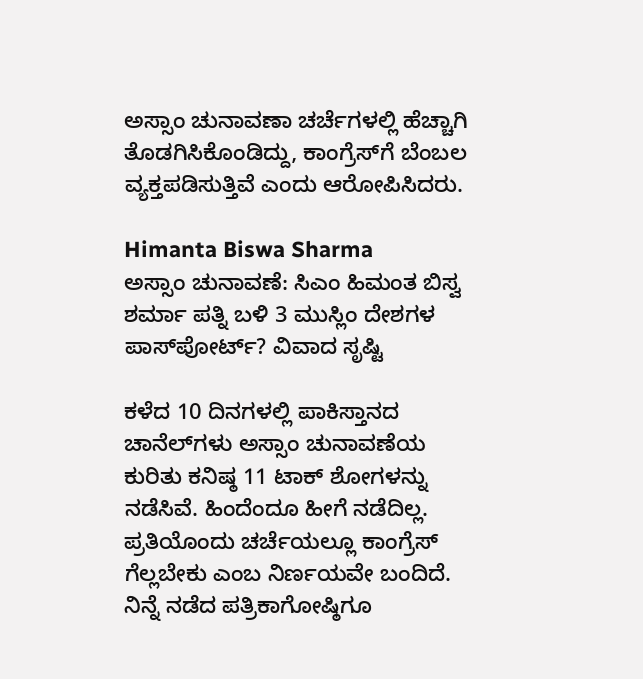ಅಸ್ಸಾಂ ಚುನಾವಣಾ ಚರ್ಚೆಗಳಲ್ಲಿ ಹೆಚ್ಚಾಗಿ ತೊಡಗಿಸಿಕೊಂಡಿದ್ದು, ಕಾಂಗ್ರೆಸ್‌ಗೆ ಬೆಂಬಲ ವ್ಯಕ್ತಪಡಿಸುತ್ತಿವೆ ಎಂದು ಆರೋಪಿಸಿದರು.

Himanta Biswa Sharma
ಅಸ್ಸಾಂ ಚುನಾವಣೆ: ಸಿಎಂ ಹಿಮಂತ ಬಿಸ್ವ ಶರ್ಮಾ ಪತ್ನಿ ಬಳಿ 3 ಮುಸ್ಲಿಂ ದೇಶಗಳ ಪಾಸ್‌ಪೋರ್ಟ್? ವಿವಾದ ಸೃಷ್ಟಿ

ಕಳೆದ 10 ದಿನಗಳಲ್ಲಿ ಪಾಕಿಸ್ತಾನದ ಚಾನೆಲ್‌ಗಳು ಅಸ್ಸಾಂ ಚುನಾವಣೆಯ ಕುರಿತು ಕನಿಷ್ಠ 11 ಟಾಕ್ ಶೋಗಳನ್ನು ನಡೆಸಿವೆ. ಹಿಂದೆಂದೂ ಹೀಗೆ ನಡೆದಿಲ್ಲ. ಪ್ರತಿಯೊಂದು ಚರ್ಚೆಯಲ್ಲೂ ಕಾಂಗ್ರೆಸ್ ಗೆಲ್ಲಬೇಕು ಎಂಬ ನಿರ್ಣಯವೇ ಬಂದಿದೆ. ನಿನ್ನೆ ನಡೆದ ಪತ್ರಿಕಾಗೋಷ್ಠಿಗೂ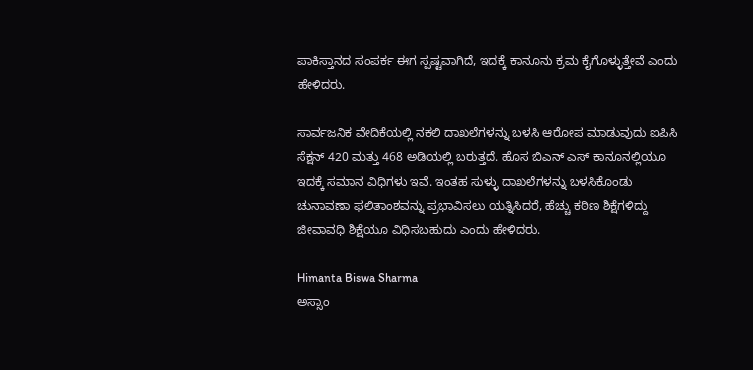ಪಾಕಿಸ್ತಾನದ ಸಂಪರ್ಕ ಈಗ ಸ್ಪಷ್ಟವಾಗಿದೆ, ಇದಕ್ಕೆ ಕಾನೂನು ಕ್ರಮ ಕೈಗೊಳ್ಳುತ್ತೇವೆ ಎಂದು ಹೇಳಿದರು.

ಸಾರ್ವಜನಿಕ ವೇದಿಕೆಯಲ್ಲಿ ನಕಲಿ ದಾಖಲೆಗಳನ್ನು ಬಳಸಿ ಆರೋಪ ಮಾಡುವುದು ಐಪಿಸಿ ಸೆಕ್ಷನ್ 420 ಮತ್ತು 468 ಅಡಿಯಲ್ಲಿ ಬರುತ್ತದೆ. ಹೊಸ ಬಿಎನ್ ಎಸ್ ಕಾನೂನಲ್ಲಿಯೂ ಇದಕ್ಕೆ ಸಮಾನ ವಿಧಿಗಳು ಇವೆ. ಇಂತಹ ಸುಳ್ಳು ದಾಖಲೆಗಳನ್ನು ಬಳಸಿಕೊಂಡು ಚುನಾವಣಾ ಫಲಿತಾಂಶವನ್ನು ಪ್ರಭಾವಿಸಲು ಯತ್ನಿಸಿದರೆ, ಹೆಚ್ಚು ಕಠಿಣ ಶಿಕ್ಷೆಗಳಿದ್ದು ಜೀವಾವಧಿ ಶಿಕ್ಷೆಯೂ ವಿಧಿಸಬಹುದು ಎಂದು ಹೇಳಿದರು.

Himanta Biswa Sharma
ಅಸ್ಸಾಂ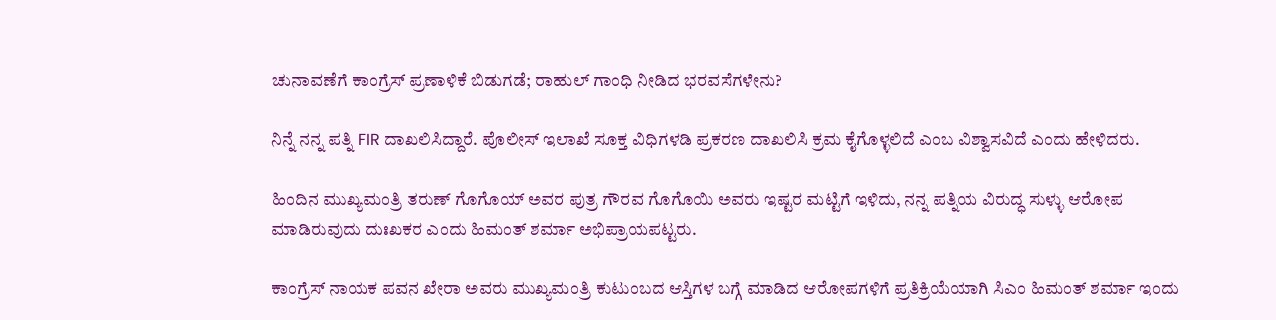ಚುನಾವಣೆಗೆ ಕಾಂಗ್ರೆಸ್ ಪ್ರಣಾಳಿಕೆ ಬಿಡುಗಡೆ; ರಾಹುಲ್ ಗಾಂಧಿ ನೀಡಿದ ಭರವಸೆಗಳೇನು?

ನಿನ್ನೆ ನನ್ನ ಪತ್ನಿ FIR ದಾಖಲಿಸಿದ್ದಾರೆ. ಪೊಲೀಸ್ ಇಲಾಖೆ ಸೂಕ್ತ ವಿಧಿಗಳಡಿ ಪ್ರಕರಣ ದಾಖಲಿಸಿ ಕ್ರಮ ಕೈಗೊಳ್ಳಲಿದೆ ಎಂಬ ವಿಶ್ವಾಸವಿದೆ ಎಂದು ಹೇಳಿದರು.

ಹಿಂದಿನ ಮುಖ್ಯಮಂತ್ರಿ ತರುಣ್ ಗೊಗೊಯ್ ಅವರ ಪುತ್ರ ಗೌರವ ಗೊಗೊಯಿ ಅವರು ಇಷ್ಟರ ಮಟ್ಟಿಗೆ ಇಳಿದು, ನನ್ನ ಪತ್ನಿಯ ವಿರುದ್ಧ ಸುಳ್ಳು ಆರೋಪ ಮಾಡಿರುವುದು ದುಃಖಕರ ಎಂದು ಹಿಮಂತ್ ಶರ್ಮಾ ಅಭಿಪ್ರಾಯಪಟ್ಟರು.

ಕಾಂಗ್ರೆಸ್ ನಾಯಕ ಪವನ ಖೇರಾ ಅವರು ಮುಖ್ಯಮಂತ್ರಿ ಕುಟುಂಬದ ಆಸ್ತಿಗಳ ಬಗ್ಗೆ ಮಾಡಿದ ಆರೋಪಗಳಿಗೆ ಪ್ರತಿಕ್ರಿಯೆಯಾಗಿ ಸಿಎಂ ಹಿಮಂತ್ ಶರ್ಮಾ ಇಂದು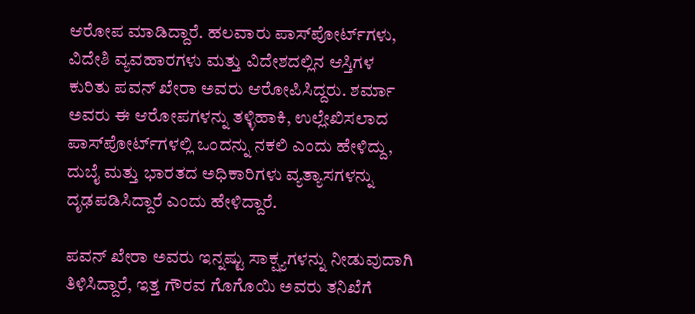ಆರೋಪ ಮಾಡಿದ್ದಾರೆ. ಹಲವಾರು ಪಾಸ್‌ಪೋರ್ಟ್‌ಗಳು, ವಿದೇಶಿ ವ್ಯವಹಾರಗಳು ಮತ್ತು ವಿದೇಶದಲ್ಲಿನ ಆಸ್ತಿಗಳ ಕುರಿತು ಪವನ್ ಖೇರಾ ಅವರು ಆರೋಪಿಸಿದ್ದರು. ಶರ್ಮಾ ಅವರು ಈ ಆರೋಪಗಳನ್ನು ತಳ್ಳಿಹಾಕಿ, ಉಲ್ಲೇಖಿಸಲಾದ ಪಾಸ್‌ಪೋರ್ಟ್‌ಗಳಲ್ಲಿ ಒಂದನ್ನು ನಕಲಿ ಎಂದು ಹೇಳಿದ್ದು, ದುಬೈ ಮತ್ತು ಭಾರತದ ಅಧಿಕಾರಿಗಳು ವ್ಯತ್ಯಾಸಗಳನ್ನು ದೃಢಪಡಿಸಿದ್ದಾರೆ ಎಂದು ಹೇಳಿದ್ದಾರೆ.

ಪವನ್ ಖೇರಾ ಅವರು ಇನ್ನಷ್ಟು ಸಾಕ್ಷ್ಯಗಳನ್ನು ನೀಡುವುದಾಗಿ ತಿಳಿಸಿದ್ದಾರೆ, ಇತ್ತ ಗೌರವ ಗೊಗೊಯಿ ಅವರು ತನಿಖೆಗೆ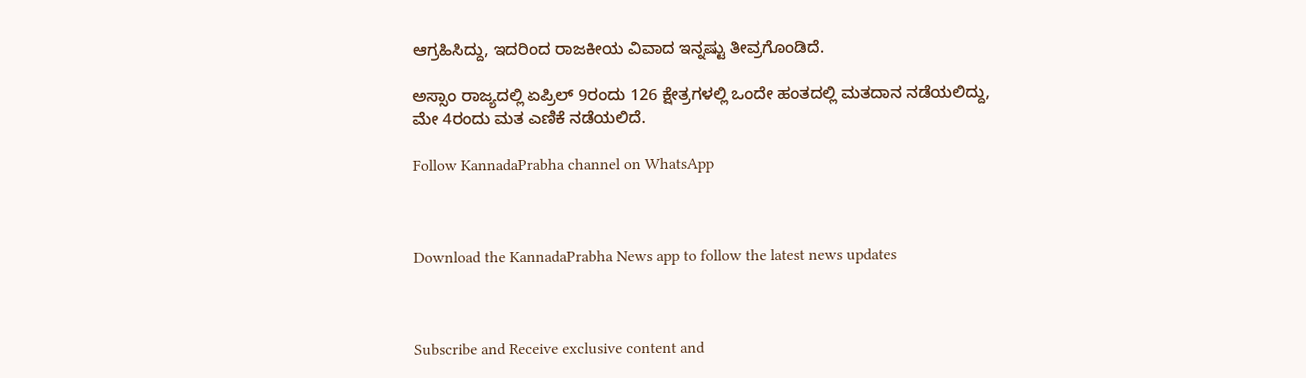ಆಗ್ರಹಿಸಿದ್ದು, ಇದರಿಂದ ರಾಜಕೀಯ ವಿವಾದ ಇನ್ನಷ್ಟು ತೀವ್ರಗೊಂಡಿದೆ.

ಅಸ್ಸಾಂ ರಾಜ್ಯದಲ್ಲಿ ಏಪ್ರಿಲ್ 9ರಂದು 126 ಕ್ಷೇತ್ರಗಳಲ್ಲಿ ಒಂದೇ ಹಂತದಲ್ಲಿ ಮತದಾನ ನಡೆಯಲಿದ್ದು, ಮೇ 4ರಂದು ಮತ ಎಣಿಕೆ ನಡೆಯಲಿದೆ.

Follow KannadaPrabha channel on WhatsApp



Download the KannadaPrabha News app to follow the latest news updates



Subscribe and Receive exclusive content and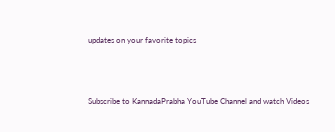updates on your favorite topics



Subscribe to KannadaPrabha YouTube Channel and watch Videos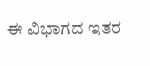ಈ ವಿಭಾಗದ ಇತರ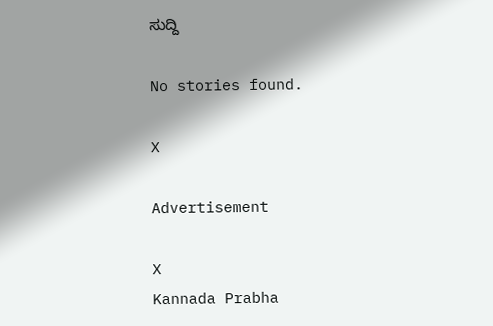ಸುದ್ದಿ

No stories found.

X

Advertisement

X
Kannada Prabha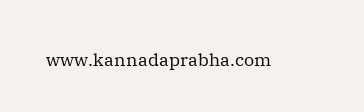www.kannadaprabha.com